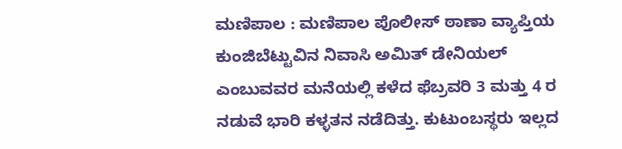ಮಣಿಪಾಲ : ಮಣಿಪಾಲ ಪೊಲೀಸ್ ಠಾಣಾ ವ್ಯಾಪ್ತಿಯ ಕುಂಜಿಬೆಟ್ಟುವಿನ ನಿವಾಸಿ ಅಮಿತ್ ಡೇನಿಯಲ್ ಎಂಬುವವರ ಮನೆಯಲ್ಲಿ ಕಳೆದ ಫೆಬ್ರವರಿ 3 ಮತ್ತು 4 ರ ನಡುವೆ ಭಾರಿ ಕಳ್ಳತನ ನಡೆದಿತ್ತು. ಕುಟುಂಬಸ್ಥರು ಇಲ್ಲದ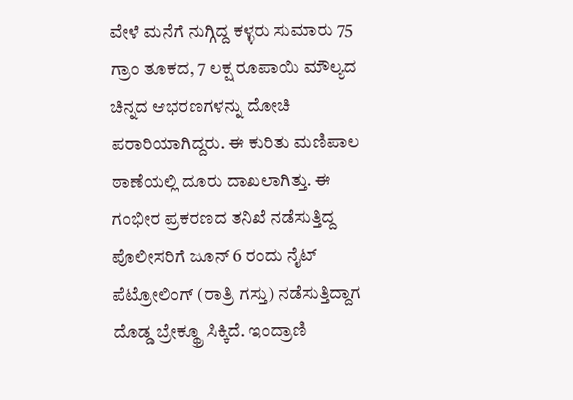ವೇಳೆ ಮನೆಗೆ ನುಗ್ಗಿದ್ದ ಕಳ್ಳರು ಸುಮಾರು 75 ಗ್ರಾಂ ತೂಕದ, 7 ಲಕ್ಷ ರೂಪಾಯಿ ಮೌಲ್ಯದ ಚಿನ್ನದ ಆಭರಣಗಳನ್ನು ದೋಚಿ ಪರಾರಿಯಾಗಿದ್ದರು. ಈ ಕುರಿತು ಮಣಿಪಾಲ ಠಾಣೆಯಲ್ಲಿ ದೂರು ದಾಖಲಾಗಿತ್ತು. ಈ ಗಂಭೀರ ಪ್ರಕರಣದ ತನಿಖೆ ನಡೆಸುತ್ತಿದ್ದ ಪೊಲೀಸರಿಗೆ ಜೂನ್ 6 ರಂದು ನೈಟ್ ಪೆಟ್ರೋಲಿಂಗ್ (ರಾತ್ರಿ ಗಸ್ತು) ನಡೆಸುತ್ತಿದ್ದಾಗ ದೊಡ್ಡ ಬ್ರೇಕ್ಥ್ರೂ ಸಿಕ್ಕಿದೆ. ಇಂದ್ರಾಣಿ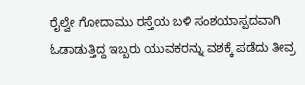ರೈಲ್ವೇ ಗೋದಾಮು ರಸ್ತೆಯ ಬಳಿ ಸಂಶಯಾಸ್ಪದವಾಗಿ ಓಡಾಡುತ್ತಿದ್ದ ಇಬ್ಬರು ಯುವಕರನ್ನು ವಶಕ್ಕೆ ಪಡೆದು ತೀವ್ರ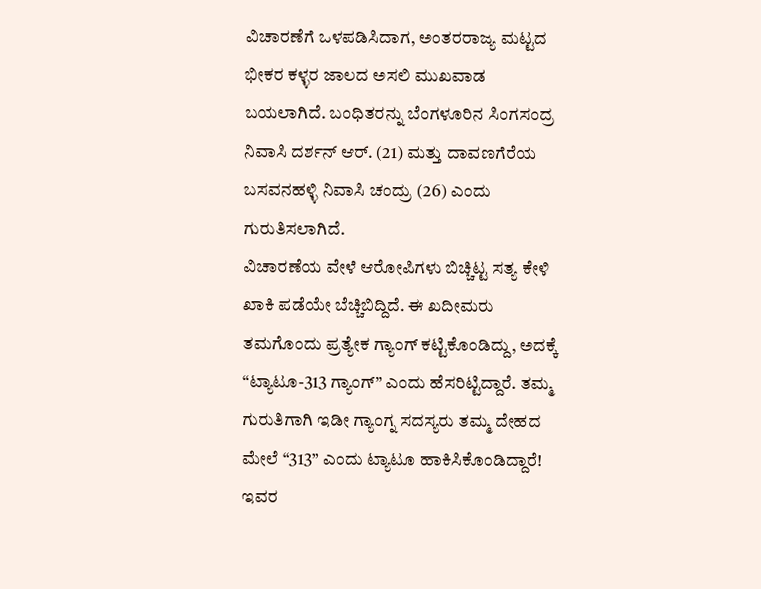ವಿಚಾರಣೆಗೆ ಒಳಪಡಿಸಿದಾಗ, ಅಂತರರಾಜ್ಯ ಮಟ್ಟದ ಭೀಕರ ಕಳ್ಳರ ಜಾಲದ ಅಸಲಿ ಮುಖವಾಡ ಬಯಲಾಗಿದೆ. ಬಂಧಿತರನ್ನು ಬೆಂಗಳೂರಿನ ಸಿಂಗಸಂದ್ರ ನಿವಾಸಿ ದರ್ಶನ್ ಆರ್. (21) ಮತ್ತು ದಾವಣಗೆರೆಯ ಬಸವನಹಳ್ಳಿ ನಿವಾಸಿ ಚಂದ್ರು (26) ಎಂದು ಗುರುತಿಸಲಾಗಿದೆ.
ವಿಚಾರಣೆಯ ವೇಳೆ ಆರೋಪಿಗಳು ಬಿಚ್ಚಿಟ್ಟ ಸತ್ಯ ಕೇಳಿ ಖಾಕಿ ಪಡೆಯೇ ಬೆಚ್ಚಿಬಿದ್ದಿದೆ. ಈ ಖದೀಮರು ತಮಗೊಂದು ಪ್ರತ್ಯೇಕ ಗ್ಯಾಂಗ್ ಕಟ್ಟಿಕೊಂಡಿದ್ದು, ಅದಕ್ಕೆ “ಟ್ಯಾಟೂ-313 ಗ್ಯಾಂಗ್” ಎಂದು ಹೆಸರಿಟ್ಟಿದ್ದಾರೆ. ತಮ್ಮ ಗುರುತಿಗಾಗಿ ಇಡೀ ಗ್ಯಾಂಗ್ನ ಸದಸ್ಯರು ತಮ್ಮ ದೇಹದ ಮೇಲೆ “313” ಎಂದು ಟ್ಯಾಟೂ ಹಾಕಿಸಿಕೊಂಡಿದ್ದಾರೆ! ಇವರ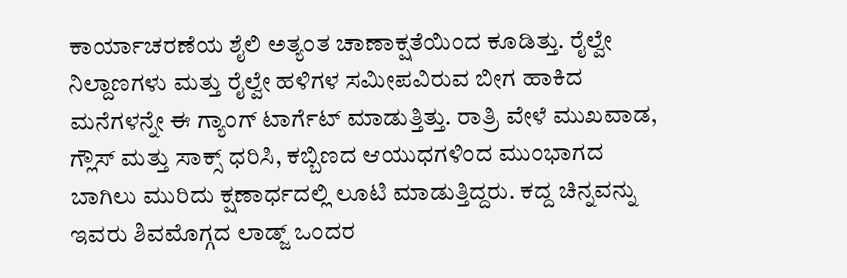ಕಾರ್ಯಾಚರಣೆಯ ಶೈಲಿ ಅತ್ಯಂತ ಚಾಣಾಕ್ಷತೆಯಿಂದ ಕೂಡಿತ್ತು. ರೈಲ್ವೇ ನಿಲ್ದಾಣಗಳು ಮತ್ತು ರೈಲ್ವೇ ಹಳಿಗಳ ಸಮೀಪವಿರುವ ಬೀಗ ಹಾಕಿದ ಮನೆಗಳನ್ನೇ ಈ ಗ್ಯಾಂಗ್ ಟಾರ್ಗೆಟ್ ಮಾಡುತ್ತಿತ್ತು. ರಾತ್ರಿ ವೇಳೆ ಮುಖವಾಡ, ಗ್ಲೌಸ್ ಮತ್ತು ಸಾಕ್ಸ್ ಧರಿಸಿ, ಕಬ್ಬಿಣದ ಆಯುಧಗಳಿಂದ ಮುಂಭಾಗದ ಬಾಗಿಲು ಮುರಿದು ಕ್ಷಣಾರ್ಧದಲ್ಲಿ ಲೂಟಿ ಮಾಡುತ್ತಿದ್ದರು. ಕದ್ದ ಚಿನ್ನವನ್ನು ಇವರು ಶಿವಮೊಗ್ಗದ ಲಾಡ್ಜ್ ಒಂದರ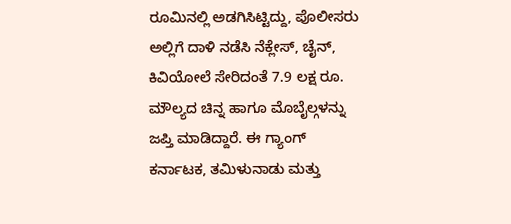ರೂಮಿನಲ್ಲಿ ಅಡಗಿಸಿಟ್ಟಿದ್ದು, ಪೊಲೀಸರು ಅಲ್ಲಿಗೆ ದಾಳಿ ನಡೆಸಿ ನೆಕ್ಲೇಸ್, ಚೈನ್, ಕಿವಿಯೋಲೆ ಸೇರಿದಂತೆ 7.9 ಲಕ್ಷ ರೂ. ಮೌಲ್ಯದ ಚಿನ್ನ ಹಾಗೂ ಮೊಬೈಲ್ಗಳನ್ನು ಜಪ್ತಿ ಮಾಡಿದ್ದಾರೆ. ಈ ಗ್ಯಾಂಗ್ ಕರ್ನಾಟಕ, ತಮಿಳುನಾಡು ಮತ್ತು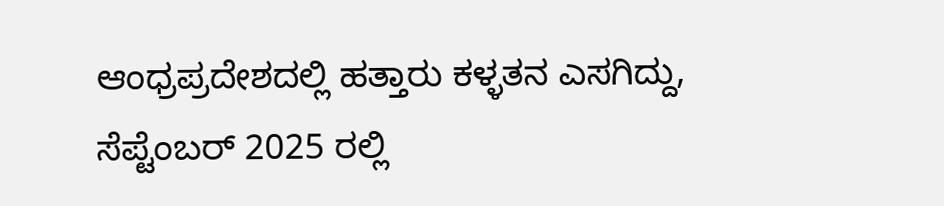ಆಂಧ್ರಪ್ರದೇಶದಲ್ಲಿ ಹತ್ತಾರು ಕಳ್ಳತನ ಎಸಗಿದ್ದು, ಸೆಪ್ಟೆಂಬರ್ 2025 ರಲ್ಲಿ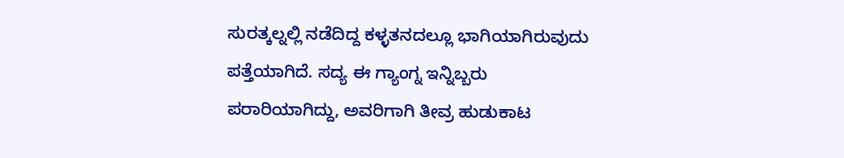ಸುರತ್ಕಲ್ನಲ್ಲಿ ನಡೆದಿದ್ದ ಕಳ್ಳತನದಲ್ಲೂ ಭಾಗಿಯಾಗಿರುವುದು ಪತ್ತೆಯಾಗಿದೆ. ಸದ್ಯ ಈ ಗ್ಯಾಂಗ್ನ ಇನ್ನಿಬ್ಬರು ಪರಾರಿಯಾಗಿದ್ದು, ಅವರಿಗಾಗಿ ತೀವ್ರ ಹುಡುಕಾಟ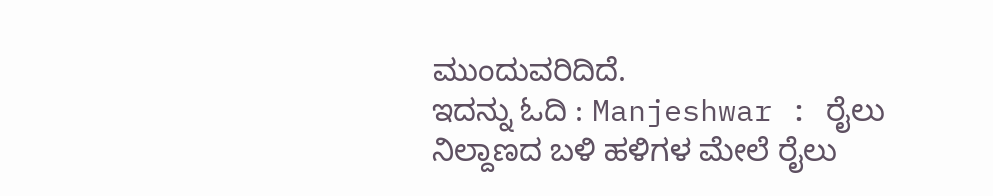ಮುಂದುವರಿದಿದೆ.
ಇದನ್ನು ಓದಿ : Manjeshwar : ರೈಲು ನಿಲ್ದಾಣದ ಬಳಿ ಹಳಿಗಳ ಮೇಲೆ ರೈಲು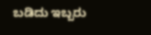ಬಡಿದು ಇಬ್ಬರು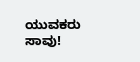ಯುವಕರು ಸಾವು!